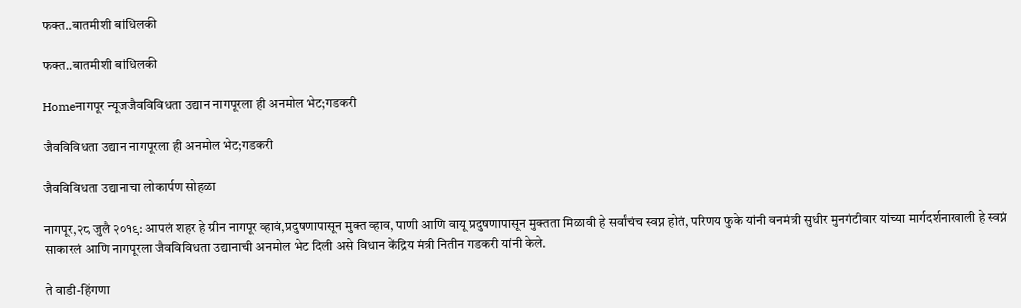फक्त..बातमीशी बांधिलकी

फक्त..बातमीशी बांधिलकी

Homeनागपूर न्यूजजैवविविधता उद्यान नागपूरला ही अनमोल भेट;गडकरी

जैवविविधता उद्यान नागपूरला ही अनमोल भेट;गडकरी

जैवविविधता उद्यानाचा लोकार्पण सोहळा

नागपूर,२८ जुलै २०१९: आपलं शहर हे ग्रीन नागपूर व्हावं,प्रदुषणापासून मुक्त व्हाव, पाणी आणि वायू प्रदुषणापासून मुक्तता मिळावी हे सर्वांचंच स्वप्न होतं, परिणय फुके यांनी वनमंत्री सुधीर मुनगंटीवार यांच्या मार्गदर्शनाखाली हे स्वप्नं साकारलं आणि नागपूरला जैवविविधता उद्यानाची अनमोल भेट दिली असे विधान केंद्रिय मंत्री नितीन गडकरी यांनी केले.

ते वाडी-हिंगणा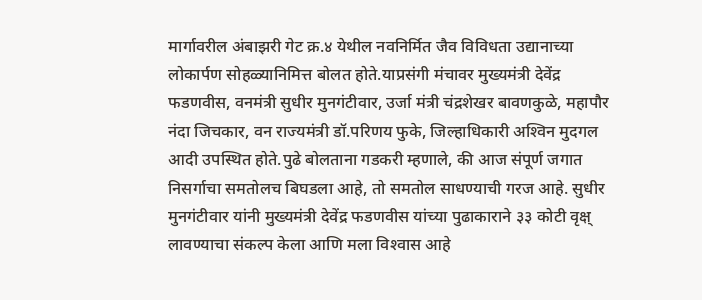मार्गावरील अंबाझरी गेट क्र.४ येथील नवनिर्मित जैव विविधता उद्यानाच्या लोकार्पण सोहळ्यानिमित्त बोलत होते.याप्रसंगी मंचावर मुख्यमंत्री देवेंद्र फडणवीस, वनमंत्री सुधीर मुनगंटीवार, उर्जा मंत्री चंद्रशेखर बावणकुळे, महापौर नंदा जिचकार, वन राज्यमंत्री डॉ.परिणय फुके, जिल्हाधिकारी अश्‍विन मुदगल आदी उपस्थित होते.पुढे बोलताना गडकरी म्हणाले, की आज संपूर्ण जगात निसर्गाचा समतोलच बिघडला आहे, तो समतोल साधण्याची गरज आहे. सुधीर मुनगंटीवार यांनी मुख्यमंत्री देवेंद्र फडणवीस यांच्या पुढाकाराने ३३ कोटी वृक्ष् लावण्याचा संकल्प केला आणि मला विश्‍वास आहे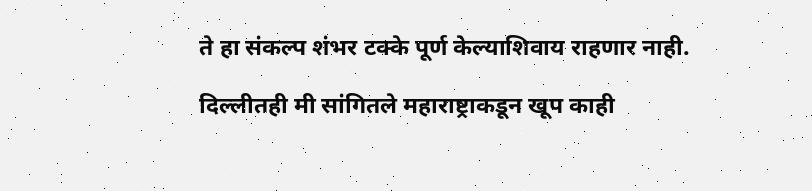ते हा संकल्प शंभर टक्के पूर्ण केल्याशिवाय राहणार नाही.

दिल्लीतही मी सांगितले महाराष्ट्राकडून खूप काही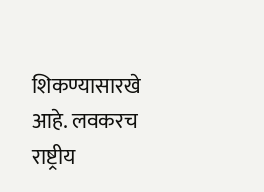शिकण्यासारखे आहे. लवकरच राष्ट्रीय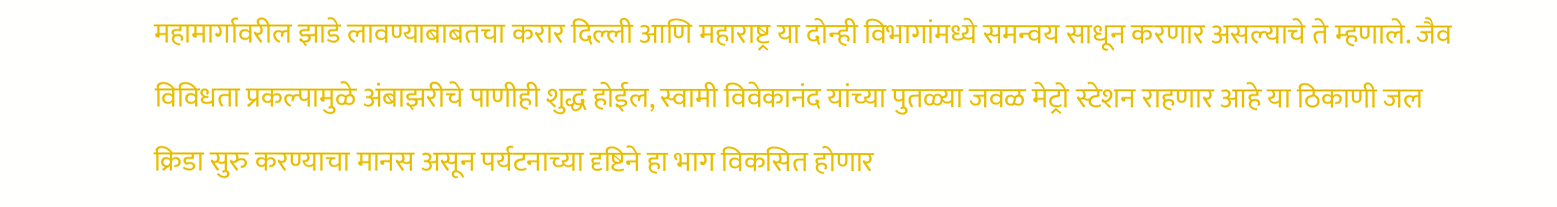महामार्गावरील झाडे लावण्याबाबतचा करार दिल्ली आणि महाराष्ट्र या दोन्ही विभागांमध्ये समन्वय साधून करणार असल्याचे ते म्हणाले. जैव विविधता प्रकल्पामुळे अंबाझरीचे पाणीही शुद्ध होईल, स्वामी विवेकानंद यांच्या पुतळ्या जवळ मेट्रो स्टेशन राहणार आहे या ठिकाणी जल क्रिडा सुरु करण्याचा मानस असून पर्यटनाच्या दृष्टिने हा भाग विकसित होणार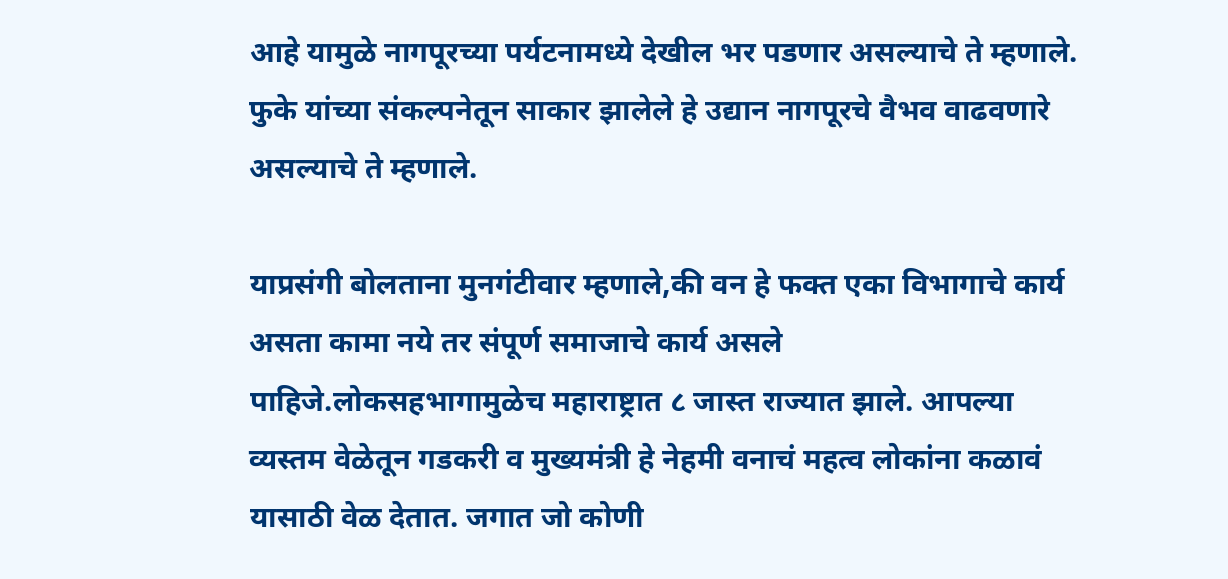आहे यामुळे नागपूरच्या पर्यटनामध्ये देखील भर पडणार असल्याचे ते म्हणाले. फुके यांच्या संकल्पनेतून साकार झालेले हे उद्यान नागपूरचे वैभव वाढवणारे असल्याचे ते म्हणाले.

याप्रसंगी बोलताना मुनगंटीवार म्हणाले,की वन हे फक्त एका विभागाचे कार्य असता कामा नये तर संपूर्ण समाजाचे कार्य असले पाहिजे.लोकसहभागामुळेच महाराष्ट्रात ८ जास्त राज्यात झाले. आपल्या व्यस्तम वेळेतून गडकरी व मुख्यमंत्री हे नेहमी वनाचं महत्व लोकांना कळावं यासाठी वेळ देतात. जगात जो कोणी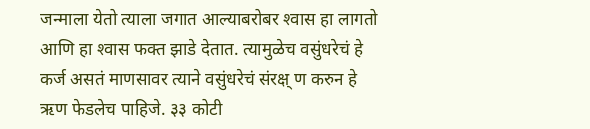जन्माला येतो त्याला जगात आल्याबरोबर श्‍वास हा लागतो आणि हा श्‍वास फक्त झाडे देतात. त्यामुळेच वसुंधरेचं हे कर्ज असतं माणसावर त्याने वसुंधरेचं संरक्ष् ण करुन हे ऋण फेडलेच पाहिजे. ३३ कोटी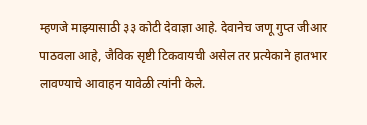म्हणजे माझ्यासाठी ३३ कोटी देवाज्ञा आहे. देवानेच जणू गुप्त जीआर पाठवला आहे, जैविक सृष्टी टिकवायची असेल तर प्रत्येकाने हातभार लावण्याचे आवाहन यावेळी त्यांनी केले.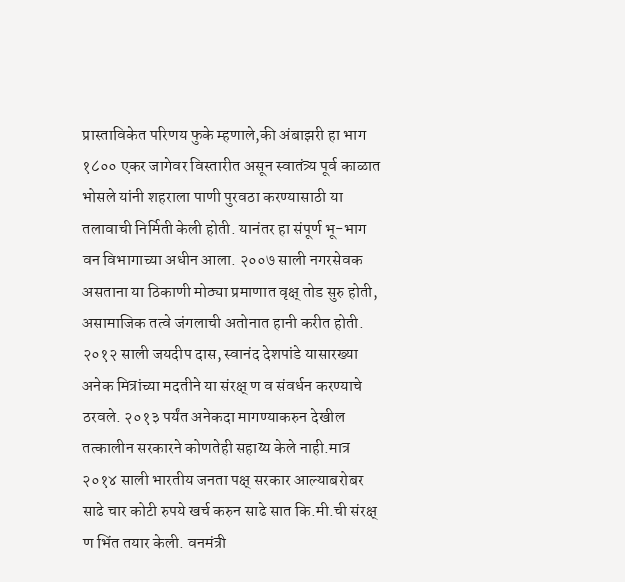प्रास्ताविकेत परिणय फुके म्हणाले,की अंबाझरी हा भाग १८०० एकर जागेवर विस्तारीत असून स्वातंत्र्य पूर्व काळात भोसले यांनी शहराला पाणी पुरवठा करण्यासाठी या तलावाची निर्मिती केली होती. यानंतर हा संपूर्ण भू-भाग वन विभागाच्या अधीन आला. २००७ साली नगरसेवक असताना या ठिकाणी मोठ्या प्रमाणात वृक्ष् तोड सुरु होती, असामाजिक तत्वे जंगलाची अतोनात हानी करीत होती. २०१२ साली जयदीप दास, स्वानंद देशपांडे यासारख्या अनेक मित्रांच्या मदतीने या संरक्ष् ण व संवर्धन करण्याचे ठरवले. २०१३ पर्यंत अनेकदा मागण्याकरुन देखील तत्कालीन सरकारने कोणतेही सहाय्य केले नाही.मात्र २०१४ साली भारतीय जनता पक्ष् सरकार आल्याबरोबर साढे चार कोटी रुपये खर्च करुन साढे सात कि.मी.ची संरक्ष् ण भिंत तयार केली. वनमंत्री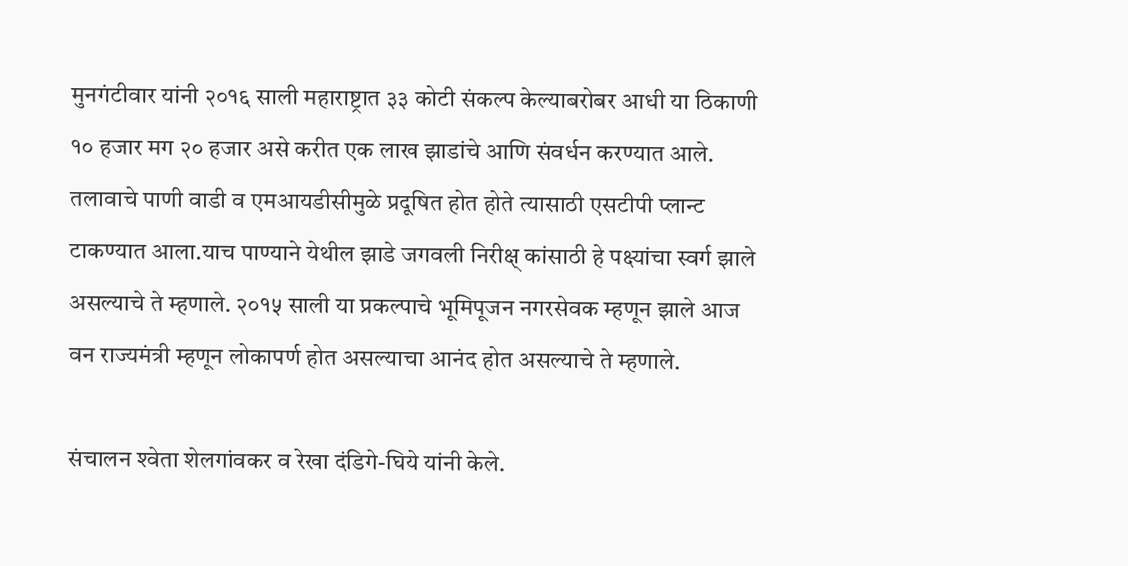मुनगंटीवार यांनी २०१६ साली महाराष्ट्रात ३३ कोटी संकल्प केल्याबरोबर आधी या ठिकाणी १० हजार मग २० हजार असे करीत एक लाख झाडांचे आणि संवर्धन करण्यात आले. तलावाचे पाणी वाडी व एमआयडीसीमुळे प्रदूषित होत होते त्यासाठी एसटीपी प्लान्ट टाकण्यात आला.याच पाण्याने येथील झाडे जगवली निरीक्ष् कांसाठी हे पक्ष्यांचा स्वर्ग झाले असल्याचे ते म्हणाले. २०१५ साली या प्रकल्पाचे भूमिपूजन नगरसेवक म्हणून झाले आज वन राज्यमंत्री म्हणून लोकापर्ण होत असल्याचा आनंद होत असल्याचे ते म्हणाले.

संचालन श्‍वेता शेलगांवकर व रेखा दंडिगे-घिये यांनी केले.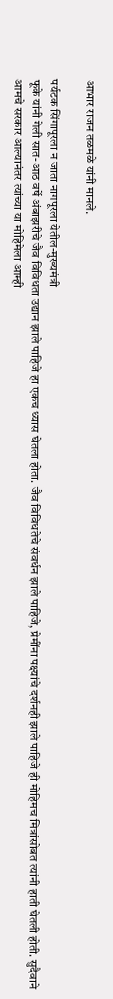आभार राजन तळमळे यांनी मानले.

पर्यटक सिंगापूरला न जाता नागपूरला येतील-मुख्यमंत्री
फूके यांनी गेली सात-आठ वर्षे अंबाझरीचे जैव विविधता उद्यान झाले पाहिजे हा एकच ध्यास घेतला होता. जैव विविधतेचे संवर्धन झाले पाहिजे, प्रेमींना पक्ष्यांचे दर्शनही झाले पाहिजे ही मोहिमच मित्रांसोबत त्यांनी हाती घेतली होती. सुदैवाने आमचे सरकार आल्यानंतर त्यांच्या या मोहिमेला आम्ही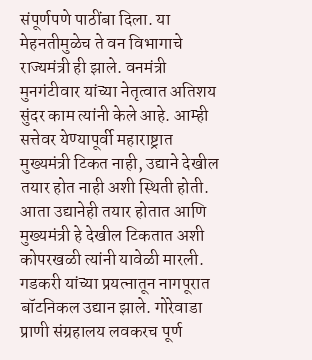संपूर्णपणे पाठींबा दिला. या मेहनतीमुळेच ते वन विभागाचे राज्यमंत्री ही झाले. वनमंत्री मुनगंटीवार यांच्या नेतृत्वात अतिशय सुंदर काम त्यांनी केले आहे. आम्ही सत्तेवर येण्यापूर्वी महाराष्ट्रात मुख्यमंत्री टिकत नाही, उद्याने देखील तयार होत नाही अशी स्थिती होती. आता उद्यानेही तयार होतात आणि मुख्यमंत्री हे देखील टिकतात अशी कोपरखळी त्यांनी यावेळी मारली.
गडकरी यांच्या प्रयत्नातून नागपूरात बॉटनिकल उद्यान झाले. गोरेवाडा प्राणी संग्रहालय लवकरच पूर्ण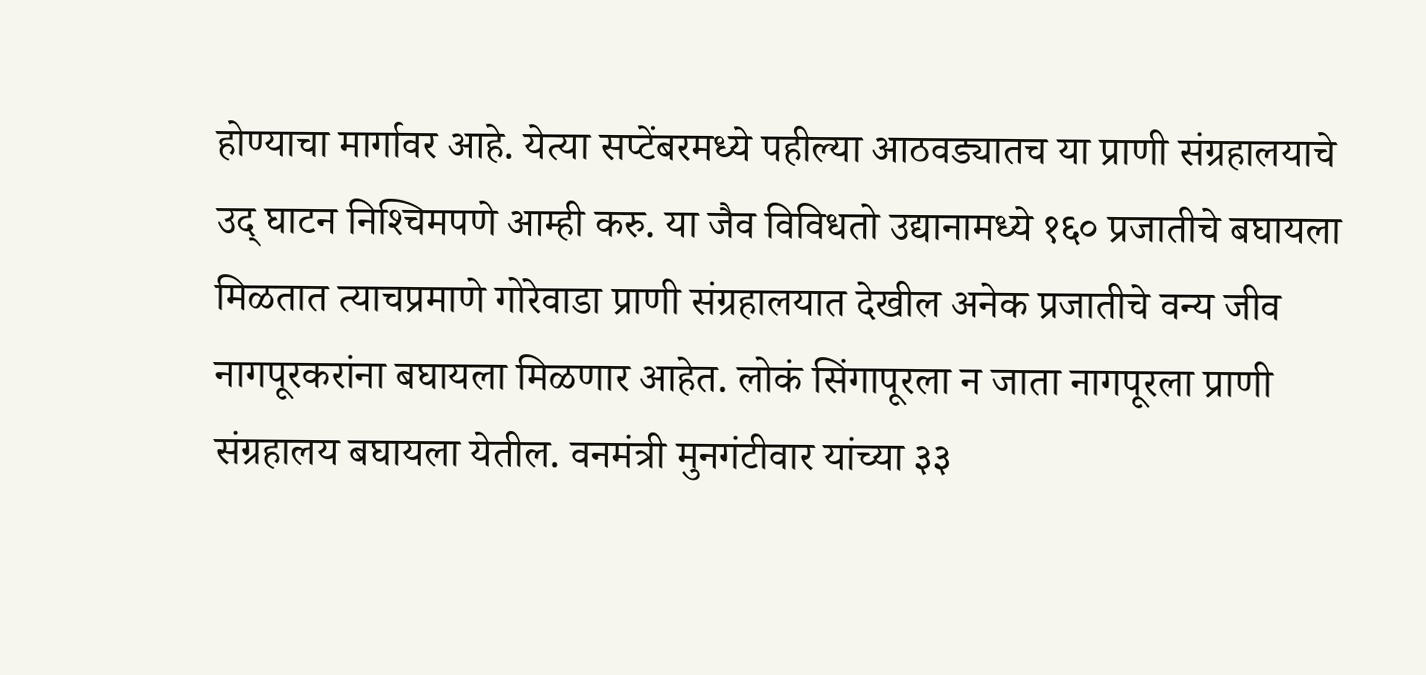होण्याचा मार्गावर आहे. येत्या सप्टेंबरमध्ये पहील्या आठवड्यातच या प्राणी संग्रहालयाचे उद् घाटन निश्‍चिमपणे आम्ही करु. या जैव विविधतो उद्यानामध्ये १६० प्रजातीचे बघायला मिळतात त्याचप्रमाणे गोरेवाडा प्राणी संग्रहालयात देखील अनेक प्रजातीचे वन्य जीव नागपूरकरांना बघायला मिळणार आहेत. लोकं सिंगापूरला न जाता नागपूरला प्राणी संग्रहालय बघायला येतील. वनमंत्री मुनगंटीवार यांच्या ३३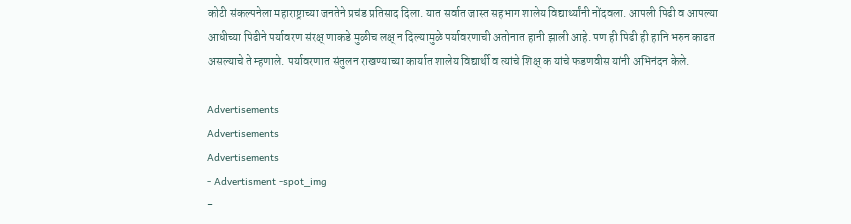कोटी संकल्पनेला महाराष्ट्राच्या जनतेने प्रचंड प्रतिसाद दिला. यात सर्वात जास्त सहभाग शालेय विद्यार्थ्यांनी नोंदवला. आपली पिढी व आपल्या आधीच्या पिढीने पर्यावरण संरक्ष् णाकडे मुळीच लक्ष् न दिल्यामुळे पर्यावरणाची अतोनात हानी झाली आहे. पण ही पिढी ही हानि भरुन काढत असल्याचे ते म्हणाले. पर्यावरणात संतुलन राखण्याच्या कार्यात शालेय विद्यार्थी व त्यांचे शिक्ष् क यांचे फडणवीस यांनी अभिनंदन केले.

Advertisements
Advertisements
Advertisements
- Advertisment -spot_img
-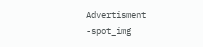Advertisment -spot_img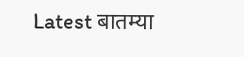Latest बातम्या